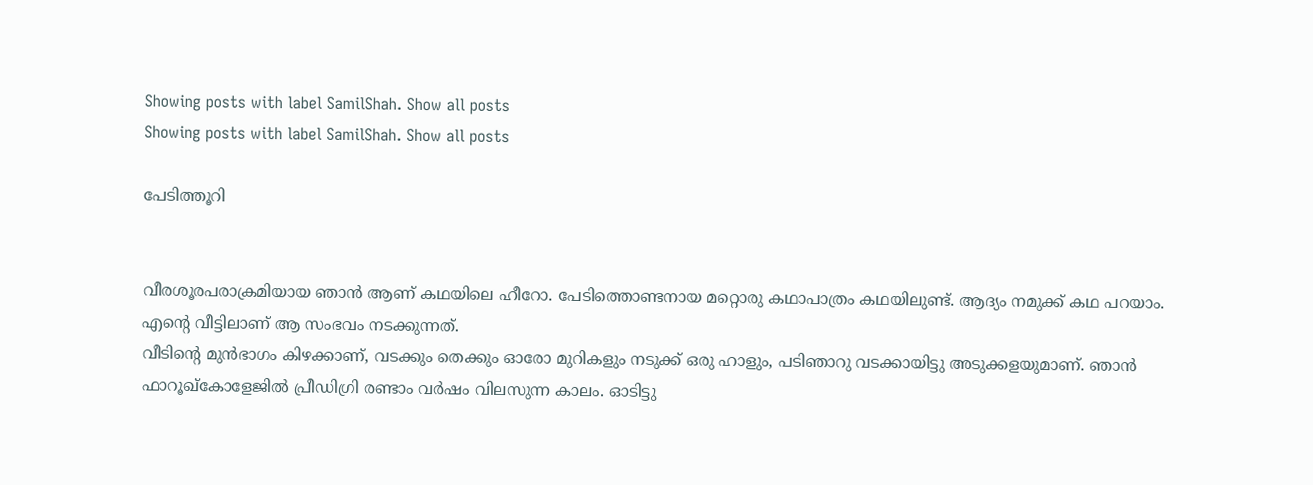Showing posts with label SamilShah. Show all posts
Showing posts with label SamilShah. Show all posts

പേടിത്തൂറി


വീരശൂരപരാക്രമിയായ ഞാൻ ആണ് കഥയിലെ ഹീറോ. പേടിത്തൊണ്ടനായ മറ്റൊരു കഥാപാത്രം കഥയിലുണ്ട്. ആദ്യം നമുക്ക് കഥ പറയാം.
എന്റെ വീട്ടിലാണ് ആ സംഭവം നടക്കുന്നത്.
വീടിന്‍റെ മുന്‍ഭാഗം കിഴക്കാണ്, വടക്കും തെക്കും ഓരോ മുറികളും നടുക്ക് ഒരു ഹാളും, പടിഞാറു വടക്കായിട്ടു അടുക്കളയുമാണ്. ഞാന്‍ ഫാറൂഖ്കോളേജിൽ പ്രീഡിഗ്രി രണ്ടാം വര്‍ഷം വിലസുന്ന കാലം. ഓടിട്ടു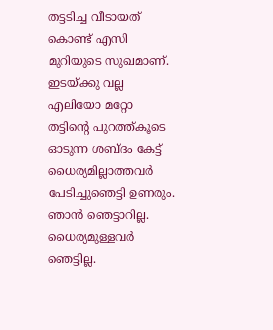തട്ടടിച്ച വീടായത് കൊണ്ട് എസി മുറിയുടെ സുഖമാണ്. ഇടയ്ക്കു വല്ല എലിയോ മറ്റോ തട്ടിന്റെ പുറത്ത്കൂടെ ഓടുന്ന ശബ്ദം കേട്ട് ധൈര്യമില്ലാത്തവർ പേടിച്ചുഞെട്ടി ഉണരും. ഞാൻ ഞെട്ടാറില്ല. ധൈര്യമുള്ളവർ ഞെട്ടില്ല.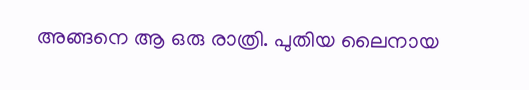അങ്ങനെ ആ ഒരു രാത്രി. പുതിയ ലൈനായ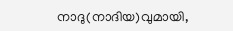നാദു(നാദിയ)വുമായി,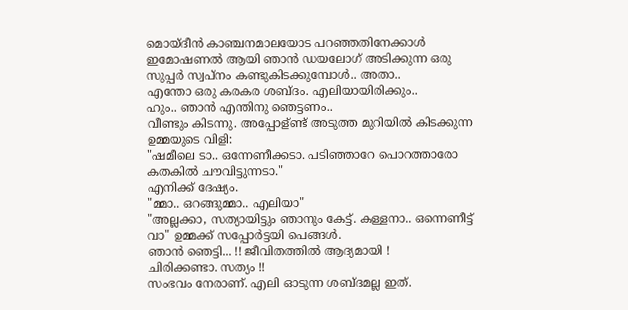മൊയ്‌ദീൻ കാഞ്ചനമാലയോട പറഞ്ഞതിനേക്കാൾ ഇമോഷണൽ ആയി ഞാൻ ഡയലോഗ് അടിക്കുന്ന ഒരു സുപ്പര്‍ സ്വപ്നം കണ്ടുകിടക്കുമ്പോൾ.. അതാ..
എന്തോ ഒരു കരകര ശബ്ദം. എലിയായിരിക്കും..
ഹും.. ഞാൻ എന്തിനു ഞെട്ടണം..
വീണ്ടും കിടന്നു. അപ്പോള്ണ്ട് അടുത്ത മുറിയില്‍ കിടക്കുന്ന ഉമ്മയുടെ വിളി:
"ഷമീലെ ടാ.. ഒന്നേണീക്കടാ. പടിഞ്ഞാറേ പൊറത്താരോ കതകില്‍ ചൗവിട്ടുന്നടാ."
എനിക്ക് ദേഷ്യം.
"മ്മാ.. ഒറങ്ങുമ്മാ.. എലിയാ"
"അല്ലക്കാ, സത്യായിട്ടും ഞാനും കേട്ട്. കള്ളനാ.. ഒന്നെണീട്ട് വാ" ഉമ്മക്ക് സപ്പോര്‍ട്ടയി പെങ്ങൾ.
ഞാൻ ഞെട്ടി... !! ജീവിതത്തിൽ ആദ്യമായി !
ചിരിക്കണ്ടാ. സത്യം !!
സംഭവം നേരാണ്. എലി ഓടുന്ന ശബ്ദമല്ല ഇത്.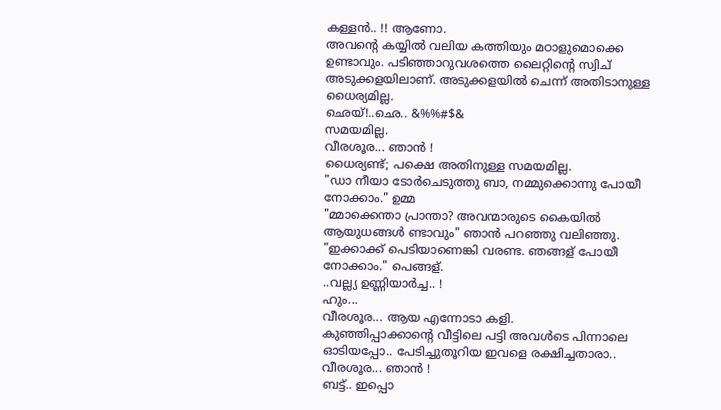കള്ളൻ.. !! ആണോ.
അവന്റെ കയ്യില്‍ വലിയ കത്തിയും മഠാളുമൊക്കെ ഉണ്ടാവും. പടിഞ്ഞാറുവശത്തെ ലൈറ്റിന്റെ സ്വിച് അടുക്കളയിലാണ്. അടുക്കളയില്‍ ചെന്ന് അതിടാനുള്ള ധൈര്യമില്ല.
ഛെയ്!..ഛെ.. &%%#$&
സമയമില്ല.
വീരശൂര... ഞാൻ !
ധൈര്യണ്ട്; പക്ഷെ അതിനുള്ള സമയമില്ല.
"ഡാ നീയാ ടോര്‍ചെടുത്തു ബാ, നമ്മുക്കൊന്നു പോയീ നോക്കാം." ഉമ്മ
"മ്മാക്കെന്താ പ്രാന്താ? അവന്മാരുടെ കൈയില്‍ ആയുധങ്ങൾ ണ്ടാവും" ഞാന്‍ പറഞ്ഞു വലിഞ്ഞു.
"ഇക്കാക്ക് പെടിയാണെങ്കി വരണ്ട. ഞങ്ങള് പോയീ നോക്കാം." പെങ്ങള്.
..വല്ല്യ ഉണ്ണിയാര്‍ച്ച.. !
ഹും...
വീരശൂര... ആയ എന്നോടാ കളി.
കുഞ്ഞിപ്പാക്കാന്റെ വീട്ടിലെ പട്ടി അവൾടെ പിന്നാലെ ഓടിയപ്പോ.. പേടിച്ചുതൂറിയ ഇവളെ രക്ഷിച്ചതാരാ.. വീരശൂര... ഞാൻ !
ബട്ട്.. ഇപ്പൊ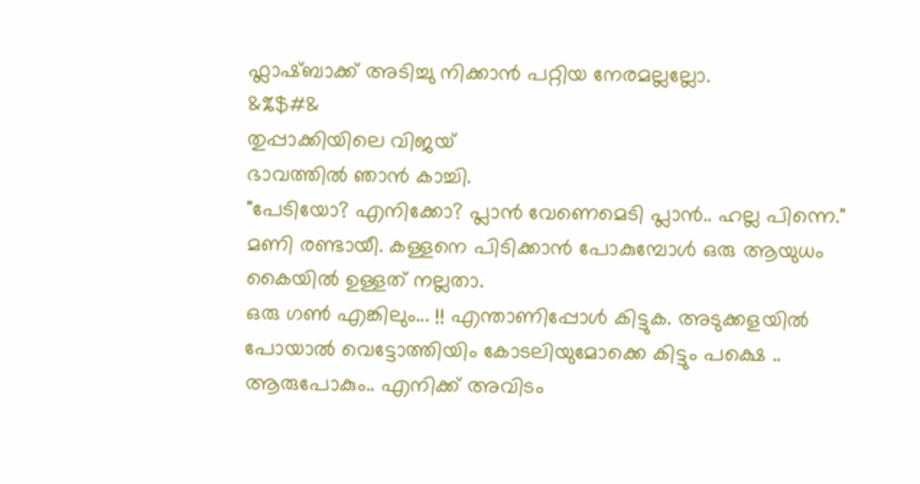ഫ്ലാഷ്ബാക്ക് അടിച്ചു നിക്കാൻ പറ്റിയ നേരമല്ലല്ലോ.
&%$#&
തുപ്പാക്കിയിലെ വിജയ്
ഭാവത്തിൽ ഞാൻ കാച്ചി.
"പേടിയോ? എനിക്കോ? പ്ലാൻ വേണെമെടി പ്ലാൻ.. ഹല്ല പിന്നെ."
മണി രണ്ടായീ. കള്ളനെ പിടിക്കാന്‍ പോകുമ്പോള്‍ ഒരു ആയുധം കൈയില്‍ ഉള്ളത് നല്ലതാ.
ഒരു ഗൺ എങ്കിലും... !! എന്താണിപ്പോള്‍ കിട്ടുക. അടുക്കളയില്‍ പോയാല്‍ വെട്ടോത്തിയിം കോടലിയുമോക്കെ കിട്ടും പക്ഷെ .. ആരുപോകും.. എനിക്ക് അവിടം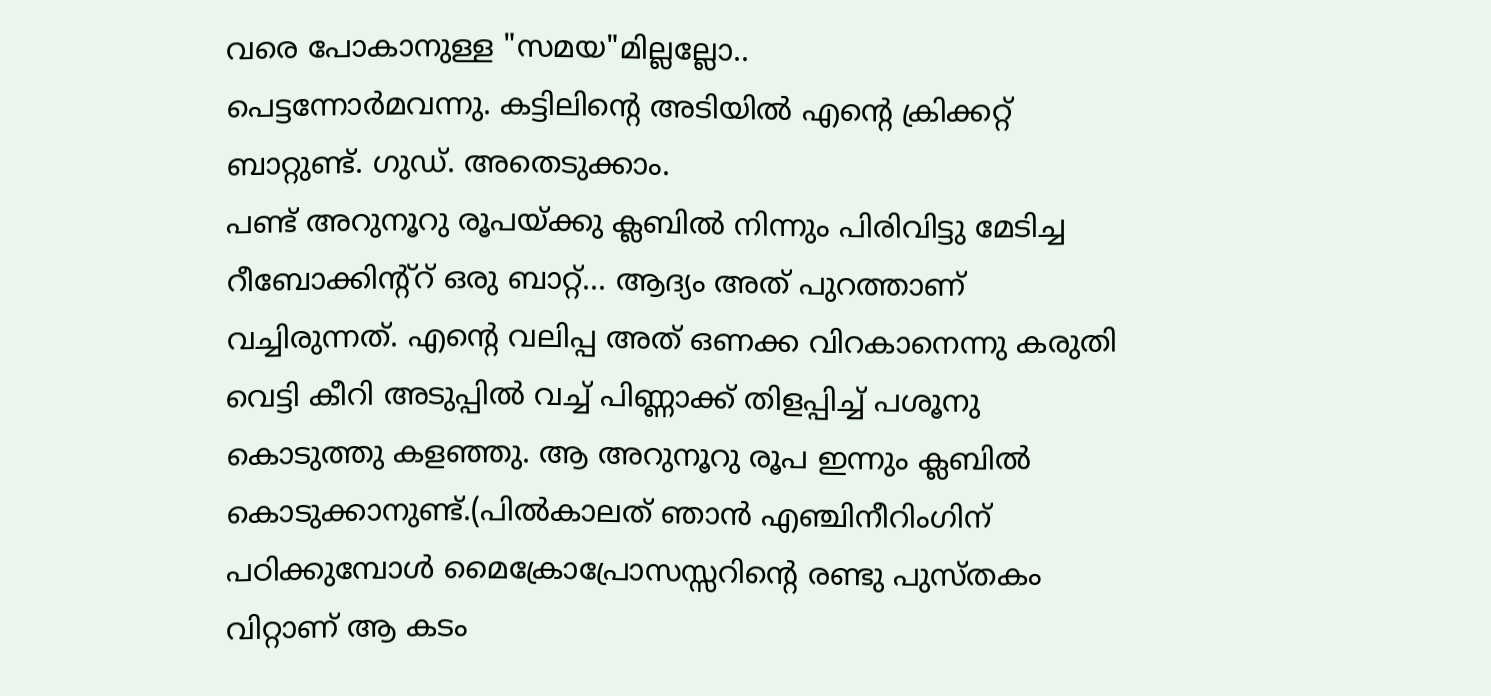വരെ പോകാനുള്ള "സമയ"മില്ലല്ലോ..
പെട്ടന്നോര്‍മവന്നു. കട്ടിലിന്റെ അടിയില്‍ എന്റെ ക്രിക്കറ്റ് ബാറ്റുണ്ട്. ഗുഡ്. അതെടുക്കാം.
പണ്ട് അറുനൂറു രൂപയ്ക്കു ക്ലബില്‍ നിന്നും പിരിവിട്ടു മേടിച്ച റീബോക്കിന്റ്റ്‌ ഒരു ബാറ്റ്... ആദ്യം അത് പുറത്താണ് വച്ചിരുന്നത്. എന്റെ വലിപ്പ അത് ഒണക്ക വിറകാനെന്നു കരുതി വെട്ടി കീറി അടുപ്പില്‍ വച്ച് പിണ്ണാക്ക് തിളപ്പിച്ച്‌ പശൂനു കൊടുത്തു കളഞ്ഞു. ആ അറുനൂറു രൂപ ഇന്നും ക്ലബില്‍ കൊടുക്കാനുണ്ട്.(പില്‍കാലത് ഞാന്‍ എഞ്ചിനീറിംഗിന് പഠിക്കുമ്പോള്‍ മൈക്രോപ്രോസസ്സറിന്റെ രണ്ടു പുസ്തകം വിറ്റാണ് ആ കടം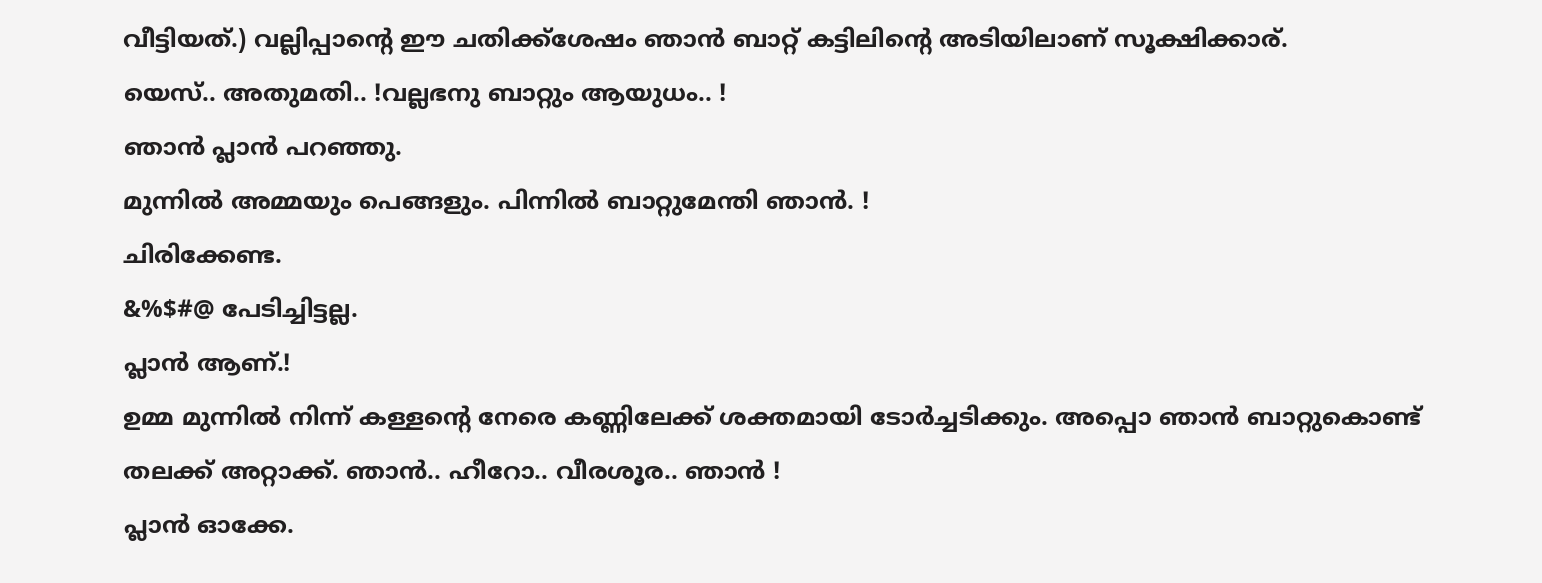വീട്ടിയത്.) വല്ലിപ്പാന്റെ ഈ ചതിക്ക്ശേഷം ഞാന്‍ ബാറ്റ് കട്ടിലിന്റെ അടിയിലാണ് സൂക്ഷിക്കാര്.
യെസ്.. അതുമതി.. !വല്ലഭനു ബാറ്റും ആയുധം.. !
ഞാൻ പ്ലാൻ പറഞ്ഞു.
മുന്നിൽ അമ്മയും പെങ്ങളും. പിന്നിൽ ബാറ്റുമേന്തി ഞാൻ. !
ചിരിക്കേണ്ട.
&%$#@ പേടിച്ചിട്ടല്ല.
പ്ലാൻ ആണ്.!
ഉമ്മ മുന്നിൽ നിന്ന് കള്ളന്റെ നേരെ കണ്ണിലേക്ക് ശക്തമായി ടോർച്ചടിക്കും. അപ്പൊ ഞാൻ ബാറ്റുകൊണ്ട് തലക്ക്‌ അറ്റാക്ക്. ഞാൻ.. ഹീറോ.. വീരശൂര.. ഞാൻ !
പ്ലാൻ ഓക്കേ.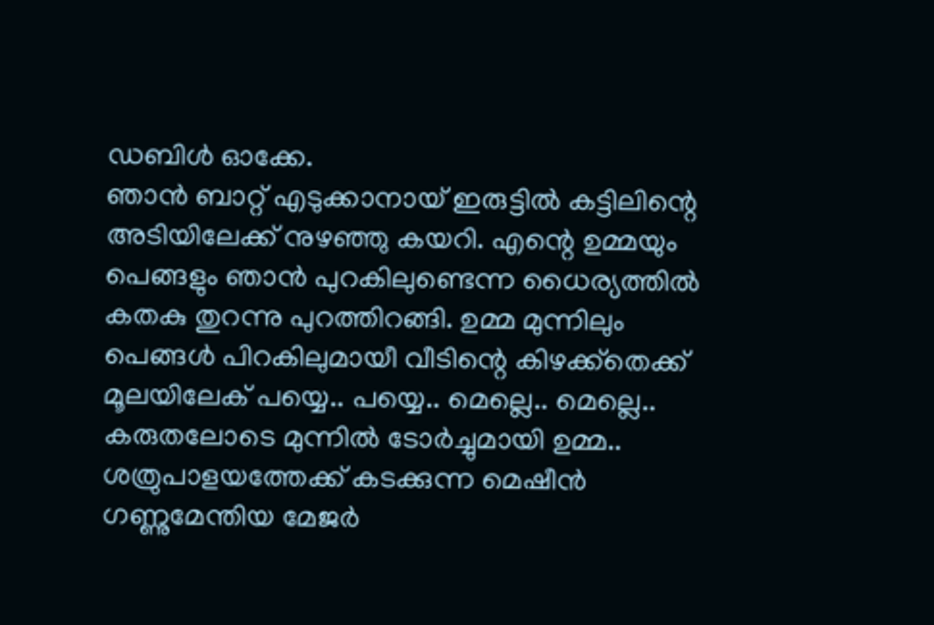ഡബിൾ ഓക്കേ.
ഞാന്‍ ബാറ്റ് എടുക്കാനായ്‌ ഇരുട്ടിൽ കട്ടിലിന്റെ അടിയിലേക്ക് നുഴഞ്ഞു കയറി. എന്റെ ഉമ്മയും പെങ്ങളും ഞാന്‍ പുറകിലുണ്ടെന്ന ധൈര്യത്തില്‍ കതകു തുറന്നു പുറത്തിറങ്ങി. ഉമ്മ മുന്നിലും പെങ്ങള്‍ പിറകിലുമായീ വീടിന്റെ കിഴക്ക്തെക്ക് മൂലയിലേക് പയ്യെ.. പയ്യെ.. മെല്ലെ.. മെല്ലെ.. കരുതലോടെ മുന്നിൽ ടോർച്ചുമായി ഉമ്മ.. ശത്രുപാളയത്തേക്ക് കടക്കുന്ന മെഷീൻ ഗണ്ണുമേന്തിയ മേജർ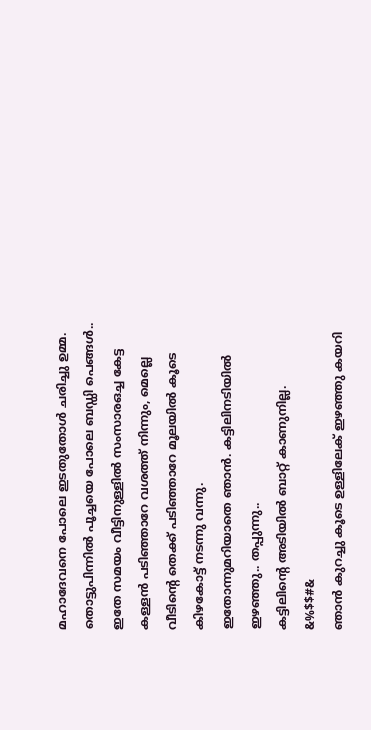മഹാദേവനെ പോലെ ഇടതുതോൾ ചരിച്ചു ഉമ്മ. തൊട്ടുപിന്നിൽ പൂച്ചയെ പോലെ ബഡ്ഡി പെങ്ങൾ..
ഇതേ സമയം വീട്ടിനുള്ളില്‍ സംസാരഒച്ച കേട്ട കള്ളന്‍ പടിഞ്ഞാറേ വശത്ത് നിന്നും, മെല്ലെ വീടിന്റെ തെക്ക് പടിഞ്ഞാറേ മൂലയില്‍ കൂടെ കിഴകോട്ട് നടന്നു വന്നു.
ഇതോന്നുമറിയാതെ ഞാൻ. കട്ടിലിനടിയിൽ ഇഴഞ്ഞു.. തപ്പുന്നു..
കട്ടിലിന്റെ അടിയില്‍ ബാറ്റ് കാണുനില്ല.
&%$$#&
ഞാന്‍ കുറച്ചു കൂടെ ഉള്ളിലേക് ഇഴഞ്ഞു കയറി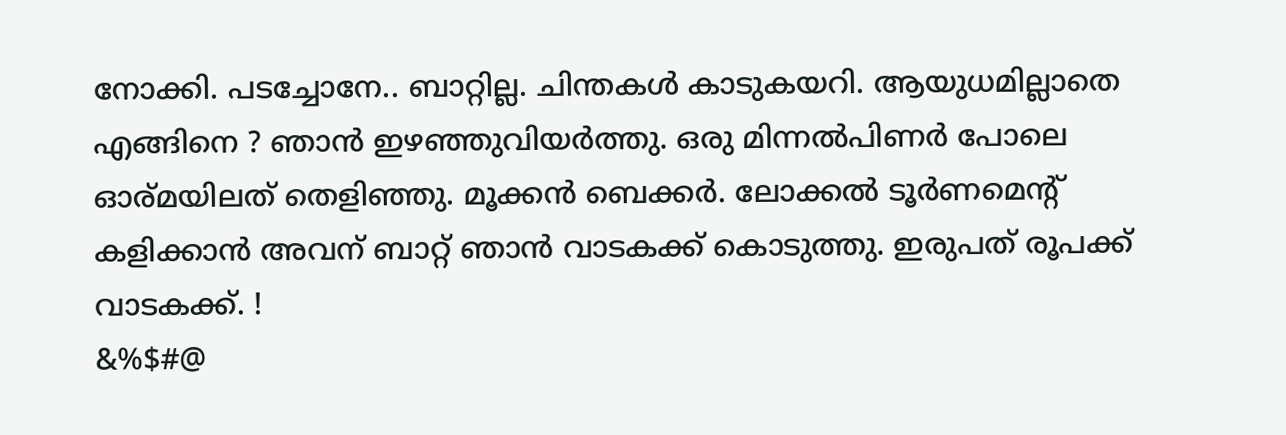നോക്കി. പടച്ചോനേ.. ബാറ്റില്ല. ചിന്തകൾ കാടുകയറി. ആയുധമില്ലാതെ എങ്ങിനെ ? ഞാൻ ഇഴഞ്ഞുവിയർത്തു. ഒരു മിന്നൽപിണർ പോലെ ഓര്മയിലത് തെളിഞ്ഞു. മൂക്കൻ ബെക്കർ. ലോക്കൽ ടൂർണമെന്റ് കളിക്കാൻ അവന് ബാറ്റ് ഞാൻ വാടകക്ക് കൊടുത്തു. ഇരുപത് രൂപക്ക് വാടകക്ക്. !
&%$#@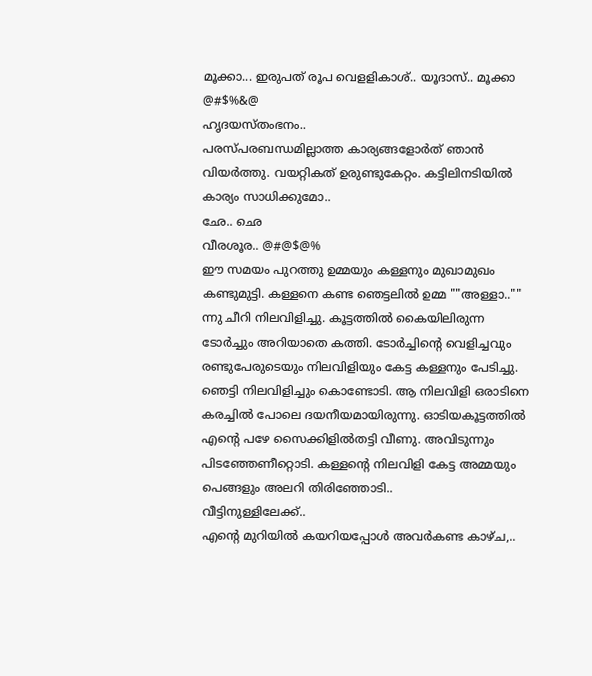മൂക്കാ... ഇരുപത് രൂപ വെളളികാശ്.. യൂദാസ്.. മൂക്കാ
@#$%&@
ഹൃദയസ്തംഭനം..
പരസ്പരബന്ധമില്ലാത്ത കാര്യങ്ങളോർത് ഞാൻ വിയർത്തു. വയറ്റികത് ഉരുണ്ടുകേറ്റം. കട്ടിലിനടിയിൽ കാര്യം സാധിക്കുമോ..
ഛേ.. ഛെ
വീരശൂര.. @#@$@%
ഈ സമയം പുറത്തു ഉമ്മയും കള്ളനും മുഖാമുഖം കണ്ടുമുട്ടി. കള്ളനെ കണ്ട ഞെട്ടലില്‍ ഉമ്മ ""അള്ളാ.."" ന്നു ചീറി നിലവിളിച്ചു. കൂട്ടത്തില്‍ കൈയിലിരുന്ന ടോര്‍ച്ചും അറിയാതെ കത്തി. ടോര്‍ച്ചിന്റെ വെളിച്ചവും രണ്ടുപേരുടെയും നിലവിളിയും കേട്ട കള്ളനും പേടിച്ചു. ഞെട്ടി നിലവിളിച്ചും കൊണ്ടോടി. ആ നിലവിളി ഒരാടിനെ കരച്ചിൽ പോലെ ദയനീയമായിരുന്നു. ഓടിയകൂട്ടത്തില്‍ എന്റെ പഴേ സൈക്കിളിൽതട്ടി വീണു. അവിടുന്നും പിടഞ്ഞേണീറ്റൊടി. കള്ളന്റെ നിലവിളി കേട്ട അമ്മയും പെങ്ങളും അലറി തിരിഞ്ഞോടി..
വീട്ടിനുള്ളിലേക്ക്..
എന്റെ മുറിയില്‍ കയറിയപ്പോള്‍ അവർകണ്ട കാഴ്ച,..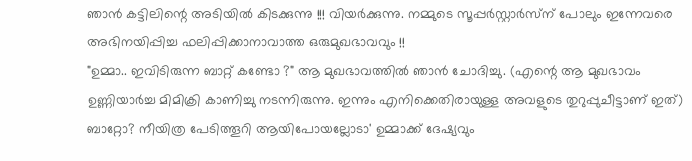ഞാന്‍ കട്ടിലിന്റെ അടിയിൽ കിടക്കുന്നു !!! വിയർക്കുന്നു. നമ്മുടെ സൂപ്പർസ്റ്റാർസ്‌ന് പോലും ഇന്നേവരെ അഭിനയിപ്പിച്ച ഫലിപ്പിക്കാനാവാത്ത ഒരുമുഖഭാവവും !!
"ഉമ്മാ.. ഇവിടിരുന്ന ബാറ്റ് കണ്ടോ ?" ആ മുഖഭാവത്തിൽ ഞാൻ ചോദിച്ചു. (എന്റെ ആ മുഖഭാവം ഉണ്ണിയാർച്ച മിമിക്രി കാണിച്ചു നടന്നിരുന്നു. ഇന്നും എനിക്കെതിരായുള്ള അവളുടെ തുറുപ്പുചീട്ടാണ് ഇത്)
ബാറ്റോ? നീയിത്ര പേടിത്തൂറി ആയിപോയല്ലോടാ' ഉമ്മാക്ക് ദേഷ്യവും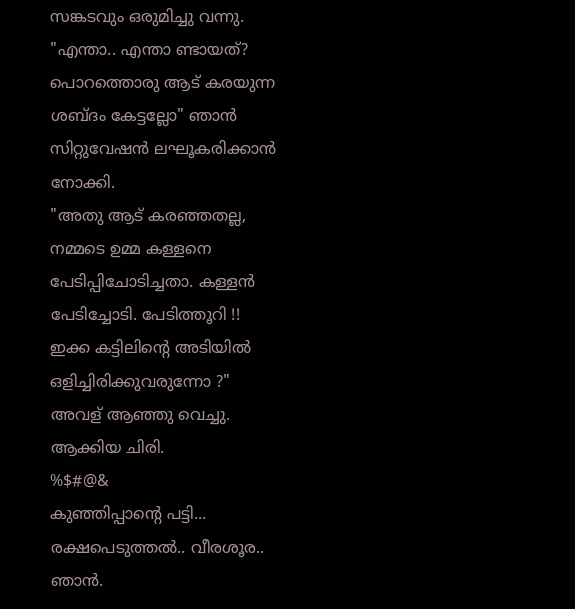സങ്കടവും ഒരുമിച്ചു വന്നു.
"എന്താ.. എന്താ ണ്ടായത്? പൊറത്തൊരു ആട് കരയുന്ന ശബ്ദം കേട്ടല്ലോ" ഞാൻ സിറ്റുവേഷൻ ലഘൂകരിക്കാൻ നോക്കി.
"അതു ആട് കരഞ്ഞതല്ല, നമ്മടെ ഉമ്മ കള്ളനെ പേടിപ്പിചോടിച്ചതാ. കള്ളൻ പേടിച്ചോടി. പേടിത്തൂറി !!
ഇക്ക കട്ടിലിന്റെ അടിയില്‍ ഒളിച്ചിരിക്കുവരുന്നോ ?" അവള് ആഞ്ഞു വെച്ചു. ആക്കിയ ചിരി.
%$#@&
കുഞ്ഞിപ്പാന്റെ പട്ടി... രക്ഷപെടുത്തൽ.. വീരശൂര.. ഞാൻ.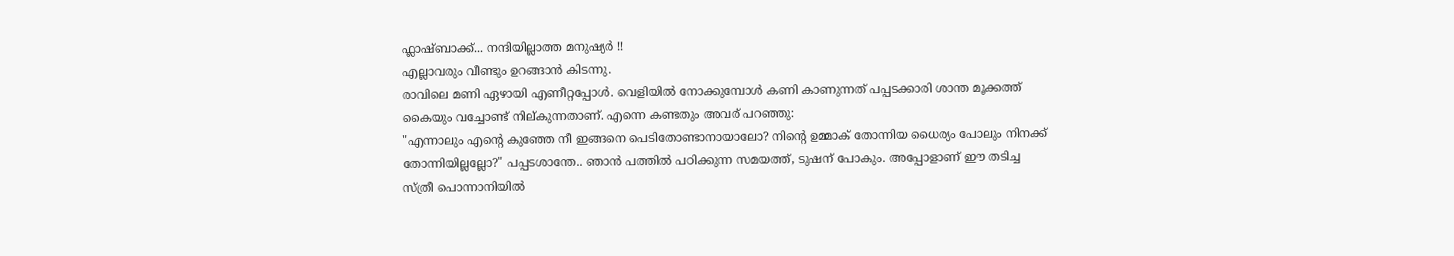ഫ്ലാഷ്ബാക്ക്... നന്ദിയില്ലാത്ത മനുഷ്യർ !!
എല്ലാവരും വീണ്ടും ഉറങ്ങാന്‍ കിടന്നു.
രാവിലെ മണി ഏഴായി എണീറ്റപ്പോള്‍. വെളിയില്‍ നോക്കുമ്പോള്‍ കണി കാണുന്നത് പപ്പടക്കാരി ശാന്ത മൂക്കത്ത് കൈയും വച്ചോണ്ട് നില്കുന്നതാണ്. എന്നെ കണ്ടതും അവര് പറഞ്ഞു:
"എന്നാലും എന്റെ കുഞ്ഞേ നീ ഇങ്ങനെ പെടിതോണ്ടാനായാലോ? നിന്റെ ഉമ്മാക് തോന്നിയ ധൈര്യം പോലും നിനക്ക് തോന്നിയില്ലല്ലോ?" പപ്പടശാന്തേ.. ഞാന്‍ പത്തില്‍ പഠിക്കുന്ന സമയത്ത്, ടുഷന് പോകും. അപ്പോളാണ് ഈ തടിച്ച സ്ത്രീ പൊന്നാനിയില്‍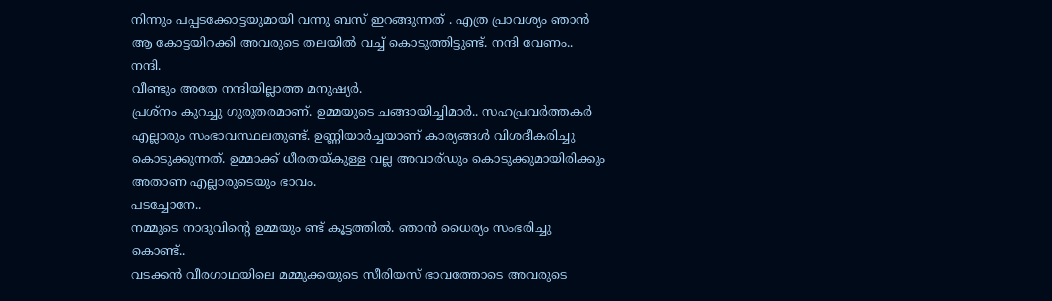നിന്നും പപ്പടക്കോട്ടയുമായി വന്നു ബസ്‌ ഇറങ്ങുന്നത് . എത്ര പ്രാവശ്യം ഞാന്‍ ആ കോട്ടയിറക്കി അവരുടെ തലയില്‍ വച്ച് കൊടുത്തിട്ടുണ്ട്‌. നന്ദി വേണം.. നന്ദി.
വീണ്ടും അതേ നന്ദിയില്ലാത്ത മനുഷ്യർ.
പ്രശ്നം കുറച്ചു ഗുരുതരമാണ്. ഉമ്മയുടെ ചങ്ങായിച്ചിമാർ.. സഹപ്രവര്‍ത്തകര്‍ എല്ലാരും സംഭാവസ്ഥലതുണ്ട്. ഉണ്ണിയാർച്ചയാണ് കാര്യങ്ങള്‍ വിശദീകരിച്ചു കൊടുക്കുന്നത്. ഉമ്മാക്ക് ധീരതയ്കുള്ള വല്ല അവാര്ഡും കൊടുക്കുമായിരിക്കും അതാണ എല്ലാരുടെയും ഭാവം.
പടച്ചോനേ..
നമ്മുടെ നാദുവിന്റെ ഉമ്മയും ണ്ട് കൂട്ടത്തില്‍. ഞാന്‍ ധൈര്യം സംഭരിച്ചു കൊണ്ട്..
വടക്കൻ വീരഗാഥയിലെ മമ്മുക്കയുടെ സീരിയസ് ഭാവത്തോടെ അവരുടെ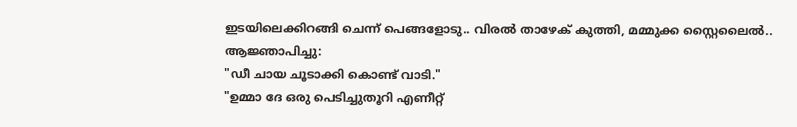ഇടയിലെക്കിറങ്ങി ചെന്ന് പെങ്ങളോടു.. വിരൽ താഴേക് കുത്തി, മമ്മുക്ക സ്റ്റൈലൈൽ.. ആജ്ഞാപിച്ചു:
"ഡീ ചായ ചൂടാക്കി കൊണ്ട് വാടി."
"ഉമ്മാ ദേ ഒരു പെടിച്ചുതൂറി എണീറ്റ്‌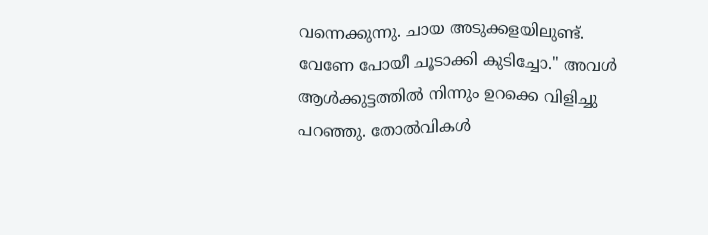വന്നെക്കുന്നു. ചായ അടുക്കളയിലുണ്ട്. വേണേ പോയീ ചൂടാക്കി കുടിച്ചോ." അവള്‍ ആള്‍ക്കുട്ടത്തില്‍ നിന്നും ഉറക്കെ വിളിച്ചു പറഞ്ഞു. തോൽവികൾ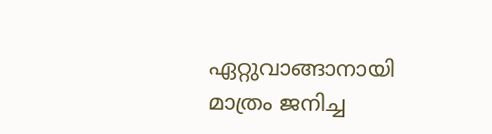ഏറ്റുവാങ്ങാനായി മാത്രം ജനിച്ച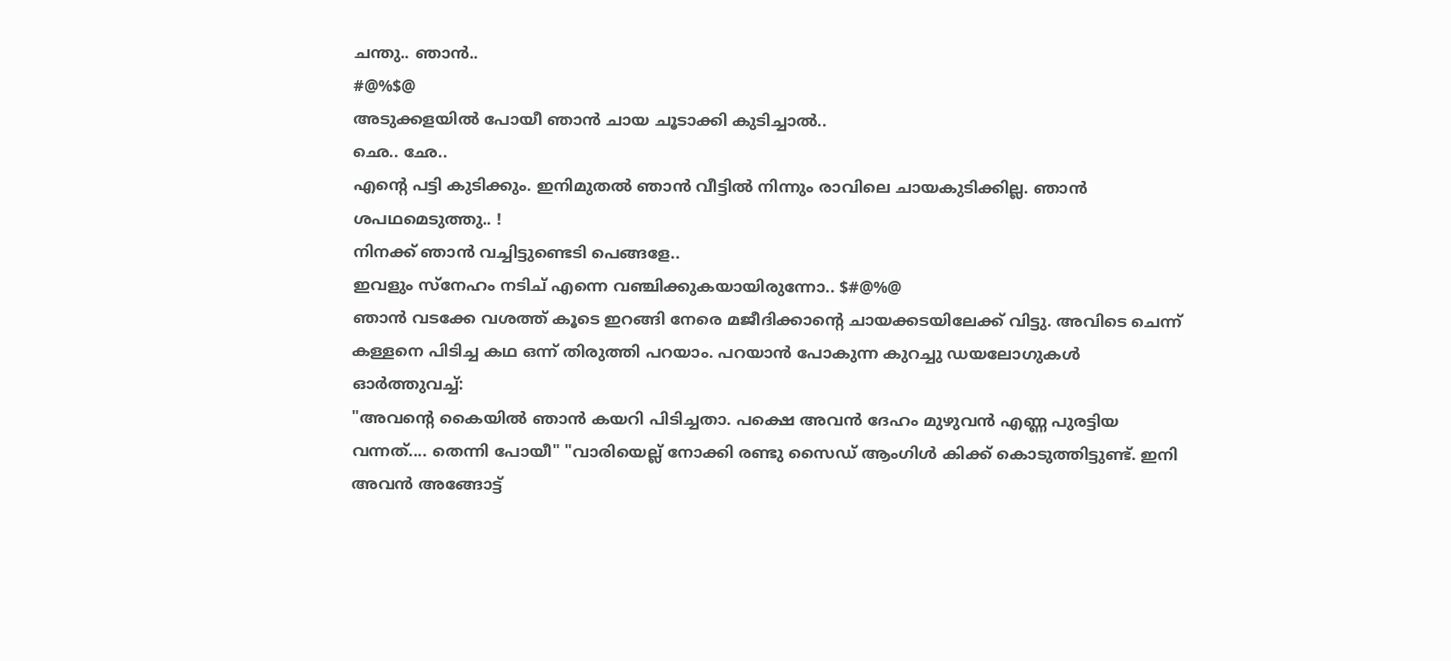ചന്തു.. ഞാൻ..
#@%$@
അടുക്കളയില്‍ പോയീ ഞാൻ ചായ ചൂടാക്കി കുടിച്ചാല്‍..
ഛെ.. ഛേ..
എന്റെ പട്ടി കുടിക്കും. ഇനിമുതൽ ഞാൻ വീട്ടിൽ നിന്നും രാവിലെ ചായകുടിക്കില്ല. ഞാൻ ശപഥമെടുത്തു.. !
നിനക്ക് ഞാൻ വച്ചിട്ടുണ്ടെടി പെങ്ങളേ..
ഇവളും സ്നേഹം നടിച് എന്നെ വഞ്ചിക്കുകയായിരുന്നോ.. $#@%@
ഞാ‍ൻ വടക്കേ വശത്ത് കൂടെ ഇറങ്ങി നേരെ മജീദിക്കാന്റെ ചായക്കടയിലേക്ക് വിട്ടു. അവിടെ ചെന്ന് കള്ളനെ പിടിച്ച കഥ ഒന്ന് തിരുത്തി പറയാം. പറയാന്‍ പോകുന്ന കുറച്ചു ഡയലോഗുകള്‍ ഓര്‍ത്തുവച്ച്:
"അവന്റെ കൈയില്‍ ഞാൻ കയറി പിടിച്ചതാ. പക്ഷെ അവന്‍ ദേഹം മുഴുവന്‍ എണ്ണ പുരട്ടിയ വന്നത്.... തെന്നി പോയീ" "വാരിയെല്ല് നോക്കി രണ്ടു സൈഡ് ആംഗിൾ കിക്ക് കൊടുത്തിട്ടുണ്ട്. ഇനി അവൻ അങ്ങോട്ട്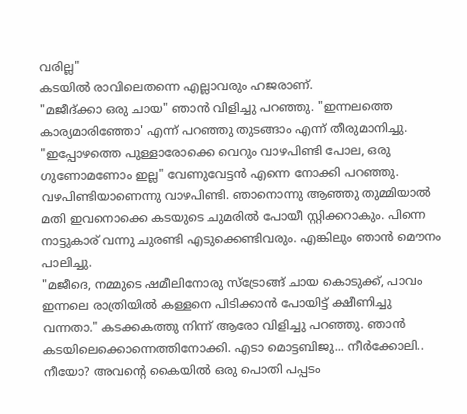വരില്ല"
കടയില്‍ രാവിലെതന്നെ എല്ലാവരും ഹജരാണ്.
"മജീദ്ക്കാ ഒരു ചായ" ഞാന്‍ വിളിച്ചു പറഞ്ഞു. "ഇന്നലത്തെ കാര്യമാരിഞ്ഞോ' എന്ന് പറഞ്ഞു തുടങ്ങാം എന്ന് തീരുമാനിച്ചു.
"ഇപ്പോഴത്തെ പുള്ളാരോക്കെ വെറും വാഴപിണ്ടി പോല, ഒരു ഗുണോമണോം ഇല്ല" വേണുവേട്ടൻ എന്നെ നോക്കി പറഞ്ഞു.
വഴപിണ്ടിയാണെന്നു വാഴപിണ്ടി. ഞാനൊന്നു ആഞ്ഞു തുമ്മിയാല്‍ മതി ഇവനൊക്കെ കടയുടെ ചുമരില്‍ പോയീ സ്റ്റിക്കറാകും. പിന്നെ നാട്ടുകാര് വന്നു ചുരണ്ടി എടുക്കെണ്ടിവരും. എങ്കിലും ഞാന്‍ മൌനം പാലിച്ചു.
"മജീദെ, നമ്മുടെ ഷമീലിനോരു സ്ട്രോങ്ങ്‌ ചായ കൊടുക്ക്‌, പാവം ഇന്നലെ രാത്രിയില്‍ കള്ളനെ പിടിക്കാന്‍ പോയിട്ട് ക്ഷീണിച്ചു വന്നതാ." കടക്കകത്തു നിന്ന് ആരോ വിളിച്ചു പറഞ്ഞു. ഞാന്‍ കടയിലെക്കൊന്നെത്തിനോക്കി. എടാ മൊട്ടബിജു... നീര്‍ക്കോലി.. നീയോ? അവന്റെ കൈയില്‍ ഒരു പൊതി പപ്പടം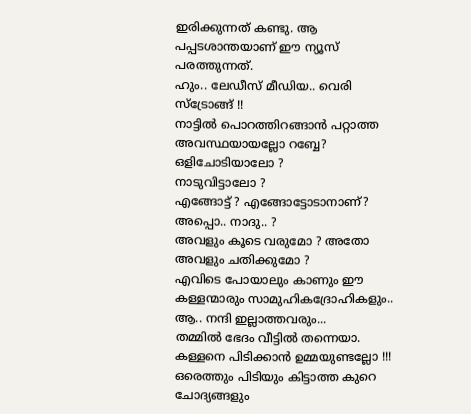ഇരിക്കുന്നത് കണ്ടു. ആ പപ്പടശാന്തയാണ് ഈ ന്യൂസ്‌ പരത്തുന്നത്.
ഹും.. ലേഡീസ് മീഡിയ.. വെരി സ്ട്രോങ്ങ് !!
നാട്ടില്‍ പൊറത്തിറങ്ങാന്‍ പറ്റാത്ത അവസ്ഥയായല്ലോ റബ്ബേ? ഒളിചോടിയാലോ ?
നാടുവിട്ടാലോ ?
എങ്ങോട്ട് ? എങ്ങോട്ടോടാനാണ്?
അപ്പൊ.. നാദു.. ?
അവളും കൂടെ വരുമോ ? അതോ അവളും ചതിക്കുമോ ?
എവിടെ പോയാലും കാണും ഈ കള്ളന്മാരും സാമുഹികദ്രോഹികളും.. ആ.. നന്ദി ഇല്ലാത്തവരും...
തമ്മില്‍ ഭേദം വീട്ടില്‍ തന്നെയാ. കള്ളനെ പിടിക്കാന്‍ ഉമ്മയുണ്ടല്ലോ !!!
ഒരെത്തും പിടിയും കിട്ടാത്ത കുറെ ചോദ്യങ്ങളും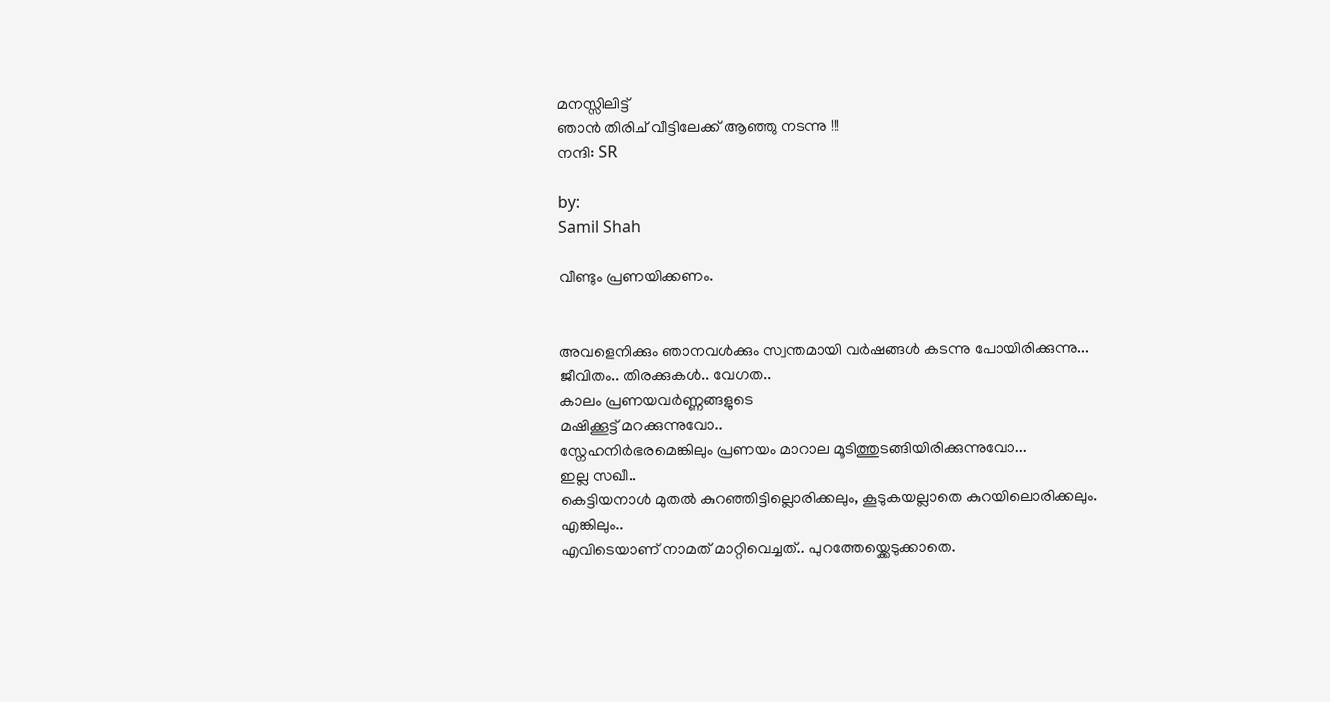മനസ്സിലിട്ട്
ഞാൻ തിരിച് വീട്ടിലേക്ക് ആഞ്ഞു നടന്നു !!!
നന്ദി: SR

by:
Samil Shah

വീണ്ടും പ്രണയിക്കണം.


അവളെനിക്കും ഞാനവൾക്കും സ്വന്തമായി വർഷങ്ങൾ കടന്നു പോയിരിക്കുന്നു...
ജീവിതം.. തിരക്കുകൾ.. വേഗത..
കാലം പ്രണയവർണ്ണങ്ങളുടെ
മഷിക്കൂട്ട് മറക്കുന്നുവോ..
സ്നേഹനിർഭരമെങ്കിലും പ്രണയം മാറാല മൂടിത്തുടങ്ങിയിരിക്കുന്നുവോ...
ഇല്ല സഖീ..
കെട്ടിയനാൾ മുതൽ കുറഞ്ഞിട്ടില്ലൊരിക്കലും, കൂടുകയല്ലാതെ കുറയിലൊരിക്കലും.
എങ്കിലും..
എവിടെയാണ് നാമത് മാറ്റിവെച്ചത്.. പുറത്തേയ്ക്കെടുക്കാതെ.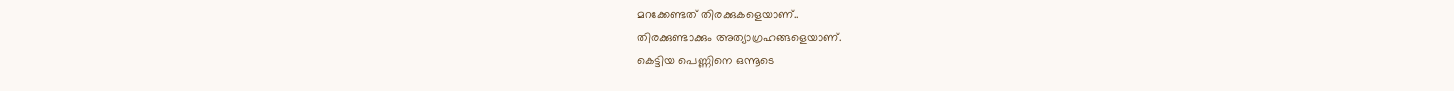മറക്കേണ്ടത് തിരക്കുകളെയാണ്..
തിരക്കുണ്ടാക്കും അത്യാഗ്രഹങ്ങളെയാണ്.
കെട്ടിയ പെണ്ണിനെ ഒന്നൂടെ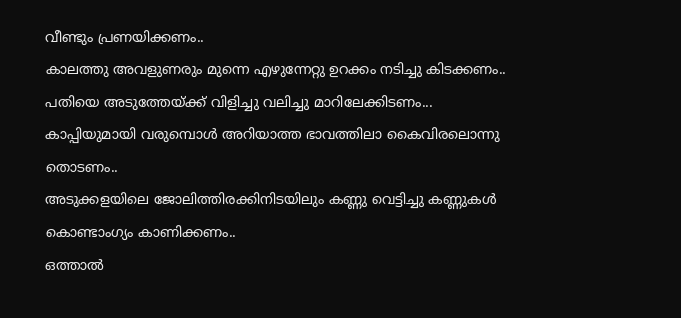വീണ്ടും പ്രണയിക്കണം..
കാലത്തു അവളുണരും മുന്നെ എഴുന്നേറ്റു ഉറക്കം നടിച്ചു കിടക്കണം..
പതിയെ അടുത്തേയ്ക്ക് വിളിച്ചു വലിച്ചു മാറിലേക്കിടണം...
കാപ്പിയുമായി വരുമ്പൊൾ അറിയാത്ത ഭാവത്തിലാ കൈവിരലൊന്നു തൊടണം..
അടുക്കളയിലെ ജോലിത്തിരക്കിനിടയിലും കണ്ണു വെട്ടിച്ചു കണ്ണുകൾ കൊണ്ടാംഗ്യം കാണിക്കണം..
ഒത്താൽ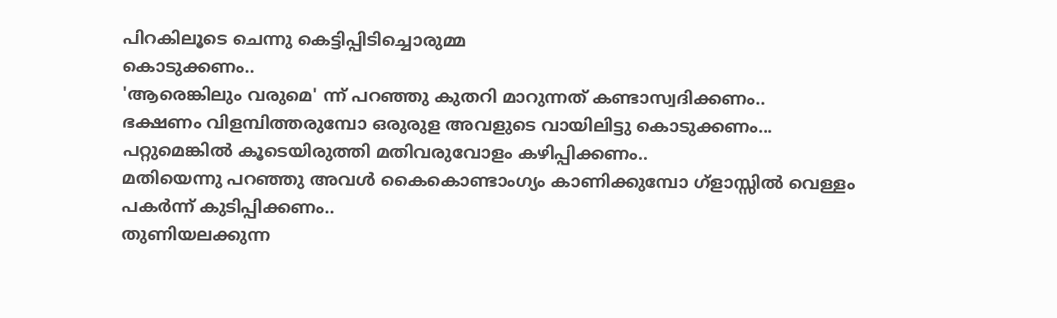പിറകിലൂടെ ചെന്നു കെട്ടിപ്പിടിച്ചൊരുമ്മ
കൊടുക്കണം..
'ആരെങ്കിലും വരുമെ' ന്ന് പറഞ്ഞു കുതറി മാറുന്നത് കണ്ടാസ്വദിക്കണം..
ഭക്ഷണം വിളമ്പിത്തരുമ്പോ ഒരുരുള അവളുടെ വായിലിട്ടു കൊടുക്കണം...
പറ്റുമെങ്കിൽ കൂടെയിരുത്തി മതിവരുവോളം കഴിപ്പിക്കണം..
മതിയെന്നു പറഞ്ഞു അവൾ കൈകൊണ്ടാംഗ്യം കാണിക്കുമ്പോ ഗ്ളാസ്സിൽ വെള്ളം
പകർന്ന് കുടിപ്പിക്കണം..
തുണിയലക്കുന്ന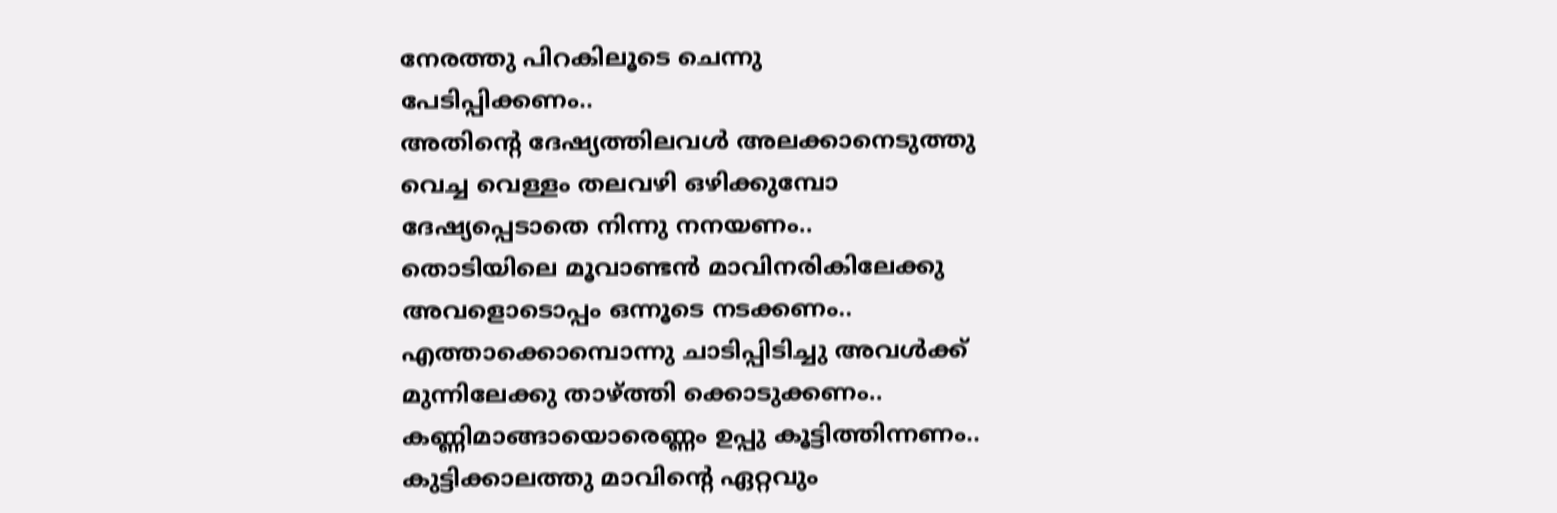നേരത്തു പിറകിലൂടെ ചെന്നു
പേടിപ്പിക്കണം..
അതിന്റെ ദേഷ്യത്തിലവൾ അലക്കാനെടുത്തു വെച്ച വെള്ളം തലവഴി ഒഴിക്കുമ്പോ ദേഷ്യപ്പെടാതെ നിന്നു നനയണം..
തൊടിയിലെ മൂവാണ്ടൻ മാവിനരികിലേക്കു അവളൊടൊപ്പം ഒന്നൂടെ നടക്കണം..
എത്താക്കൊമ്പൊന്നു ചാടിപ്പിടിച്ചു അവൾക്ക് മുന്നിലേക്കു താഴ്ത്തി ക്കൊടുക്കണം..
കണ്ണിമാങ്ങായൊരെണ്ണം ഉപ്പു കൂട്ടിത്തിന്നണം..
കുട്ടിക്കാലത്തു മാവിന്റെ ഏറ്റവും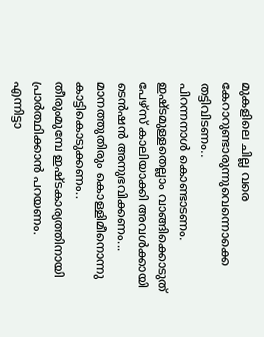മുകളിലെ ചില്ല വരെ കേറാറുണ്ടാരുന്നുവെന്നൊക്കെ തട്ടിവിടണം..
പിറന്നനാൾ കൊണ്ടാടണം. ഇഷ്ടമുള്ളതെല്ലാം വാങ്ങിക്കൊടുത്‌ പേഴ്‌സ് കാലിയാക്കി അവൾക്കായി ടെൻഷൻ അനുഭവിക്കണം...
മാനത്തുതിരും കൊള്ളിമീനൊന്നു കാട്ടികൊടുക്കണം..
തീരുംമുമ്പേ ഇഷ്ടകാര്യത്തിനായി പ്രാർത്ഥിക്കാൻ പറയണം.
എന്നിട്ടാ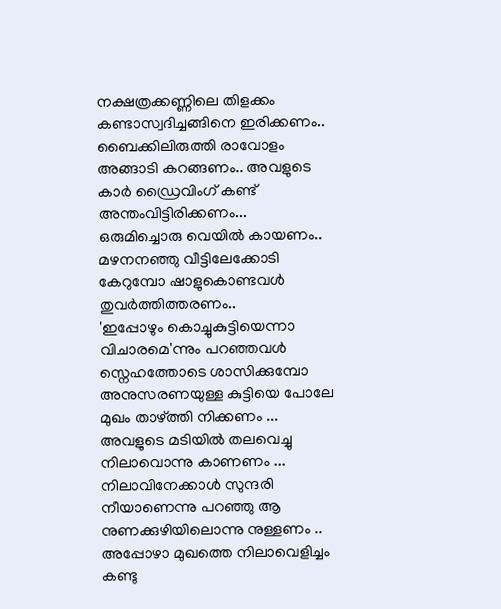നക്ഷത്രക്കണ്ണിലെ തിളക്കം കണ്ടാസ്വദിച്ചങ്ങിനെ ഇരിക്കണം..
ബൈക്കിലിരുത്തി രാവോളം അങ്ങാടി കറങ്ങണം.. അവളുടെ കാർ ഡ്രൈവിംഗ് കണ്ട് അന്തംവിട്ടിരിക്കണം...
ഒരുമിച്ചൊരു വെയിൽ കായണം..
മഴനനഞ്ഞു വീട്ടിലേക്കോടി കേറുമ്പോ ഷാളുകൊണ്ടവൾ
തുവർത്തിത്തരണം..
'ഇപ്പോഴും കൊച്ചുകുട്ടിയെന്നാ വിചാരമെ'ന്നും പറഞ്ഞവൾ സ്നെഹത്തോടെ ശാസിക്കുമ്പോ അനുസരണയുള്ള കുട്ടിയെ പോലേ മുഖം താഴ്ത്തി നിക്കണം ...
അവളുടെ മടിയിൽ തലവെച്ചു നിലാവൊന്നു കാണണം ...
നിലാവിനേക്കാൾ സുന്ദരി നീയാണെന്നു പറഞ്ഞു ആ നുണക്കുഴിയിലൊന്നു നുള്ളണം ..
അപ്പോഴാ മുഖത്തെ നിലാവെളിച്ചം കണ്ടു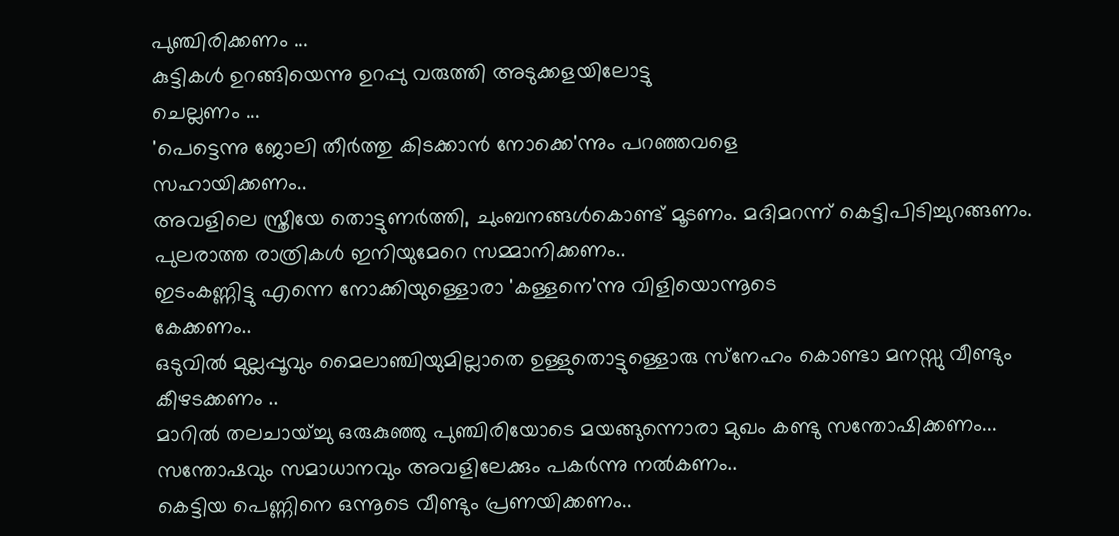പുഞ്ചിരിക്കണം ...
കുട്ടികൾ ഉറങ്ങിയെന്നു ഉറപ്പു വരുത്തി അടുക്കളയിലോട്ടു
ചെല്ലണം ...
'പെട്ടെന്നു ജോലി തീർത്തു കിടക്കാൻ നോക്കെ'ന്നും പറഞ്ഞവളെ
സഹായിക്കണം..
അവളിലെ സ്ത്രീയേ തൊട്ടുണർത്തി, ചുംബനങ്ങൾകൊണ്ട് മൂടണം. മദിമറന്ന് കെട്ടിപിടിച്ചുറങ്ങണം. പുലരാത്ത രാത്രികൾ ഇനിയുമേറെ സമ്മാനിക്കണം..
ഇടംകണ്ണിട്ടു എന്നെ നോക്കിയുള്ളൊരാ 'കള്ളനെ'ന്നു വിളിയൊന്നൂടെ
കേക്കണം..
ഒടുവിൽ മുല്ലപ്പൂവും മൈലാഞ്ചിയുമില്ലാതെ ഉള്ളുതൊട്ടുള്ളൊരു സ്‌നേഹം കൊണ്ടാ മനസ്സു വീണ്ടും കീഴടക്കണം ..
മാറിൽ തലചായ്ച്ചു ഒരുകുഞ്ഞു പുഞ്ചിരിയോടെ മയങ്ങുന്നൊരാ മുഖം കണ്ടു സന്തോഷിക്കണം...
സന്തോഷവും സമാധാനവും അവളിലേക്കും പകർന്നു നൽകണം..
കെട്ടിയ പെണ്ണിനെ ഒന്നൂടെ വീണ്ടും പ്രണയിക്കണം..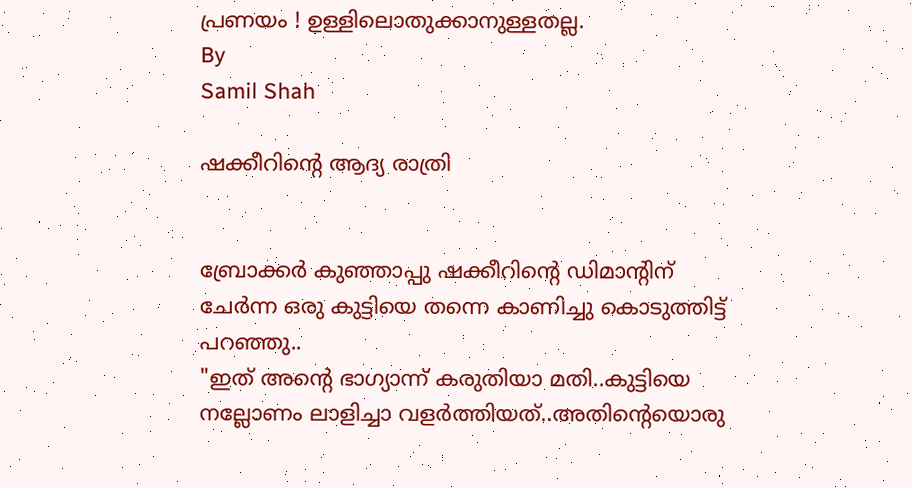പ്രണയം ! ഉള്ളിലൊതുക്കാനുള്ളതല്ല.
By
Samil Shah

ഷക്കീറിന്റെ ആദ്യ രാത്രി


ബ്രോക്കർ കുഞ്ഞാപ്പു ഷക്കീറിന്റെ ഡിമാന്റിന് ചേർന്ന ഒരു കുട്ടിയെ തന്നെ കാണിച്ചു കൊടുത്തിട്ട് പറഞ്ഞു..
"ഇത് അന്റെ ഭാഗ്യാന്ന് കരുതിയാ മതി..കുട്ടിയെ നല്ലോണം ലാളിച്ചാ വളർത്തിയത്..അതിന്റെയൊരു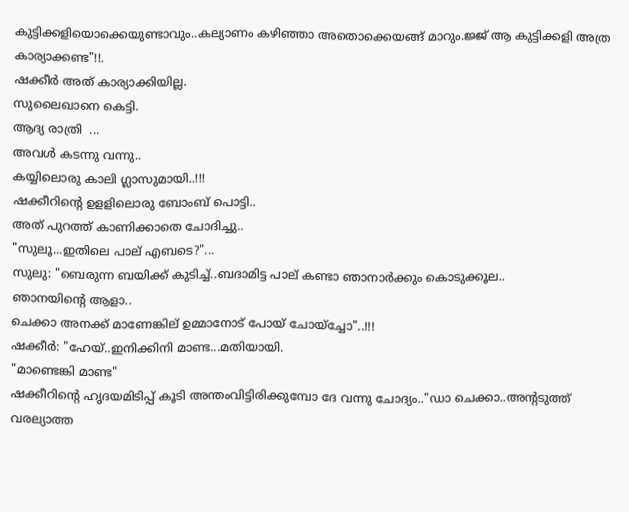കുട്ടിക്കളിയൊക്കെയുണ്ടാവും..കല്യാണം കഴിഞ്ഞാ അതൊക്കെയങ്ങ് മാറും.ജ്ജ് ആ കുട്ടിക്കളി അത്ര കാര്യാക്കണ്ട"!!.
ഷക്കീർ അത് കാര്യാക്കിയില്ല.
സുലൈഖാനെ കെട്ടി.
ആദ്യ രാത്രി  ...
അവൾ കടന്നു വന്നു..
കയ്യിലൊരു കാലി ഗ്ലാസുമായി..!!!
ഷക്കീറിന്റെ ഉളളിലൊരു ബോംബ് പൊട്ടി..
അത് പുറത്ത് കാണിക്കാതെ ചോദിച്ചു..
"സുലൂ...ഇതിലെ പാല് എബടെ?"...
സുലു: "ബെരുന്ന ബയിക്ക് കുടിച്ച്..ബദാമിട്ട പാല് കണ്ടാ ഞാനാർക്കും കൊടുക്കൂല..
ഞാനയിന്റെ ആളാ..
ചെക്കാ അനക്ക് മാണേങ്കില് ഉമ്മാനോട് പോയ് ചോയ്ച്ചോ"..!!!
ഷക്കീർ: "ഹേയ്..ഇനിക്കിനി മാണ്ട...മതിയായി.
"മാണ്ടെങ്കി മാണ്ട"
ഷക്കീറിന്റെ ഹൃദയമിടിപ്പ് കൂടി അന്തംവിട്ടിരിക്കുമ്പോ ദേ വന്നു ചോദ്യം.."ഡാ ചെക്കാ..അന്റടുത്ത് വരല്യാത്ത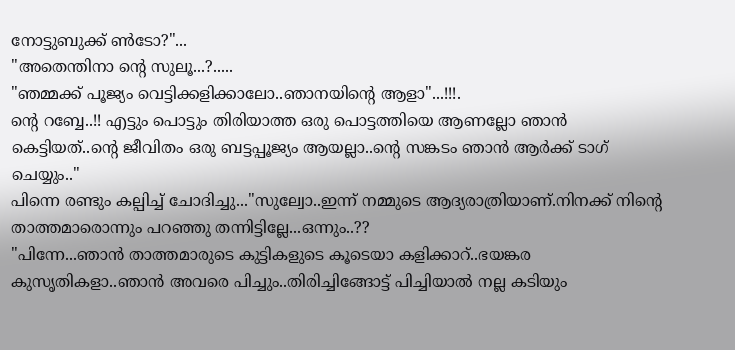നോട്ടുബുക്ക് ൺടോ?"...
"അതെന്തിനാ ന്റെ സുലൂ...?.....
"ഞമ്മക്ക് പൂജ്യം വെട്ടിക്കളിക്കാലോ..ഞാനയിന്റെ ആളാ"...!!!.
ന്റെ റബ്ബേ..!! എട്ടും പൊട്ടും തിരിയാത്ത ഒരു പൊട്ടത്തിയെ ആണല്ലോ ഞാൻ കെട്ടിയത്..ന്റെ ജീവിതം ഒരു ബട്ടപ്പൂജ്യം ആയല്ലാ..ന്റെ സങ്കടം ഞാൻ ആർക്ക് ടാഗ് ചെയ്യും.."
പിന്നെ രണ്ടും കല്പിച്ച് ചോദിച്ചു..."സുല്വോ..ഇന്ന് നമ്മുടെ ആദ്യരാത്രിയാണ്.നിനക്ക് നിന്റെ താത്തമാരൊന്നും പറഞ്ഞു തന്നിട്ടില്ലേ...ഒന്നും..??
"പിന്നേ...ഞാൻ താത്തമാരുടെ കുട്ടികളുടെ കൂടെയാ കളിക്കാറ്..ഭയങ്കര കുസൃതികളാ..ഞാൻ അവരെ പിച്ചും..തിരിച്ചിങ്ങോട്ട് പിച്ചിയാൽ നല്ല കടിയും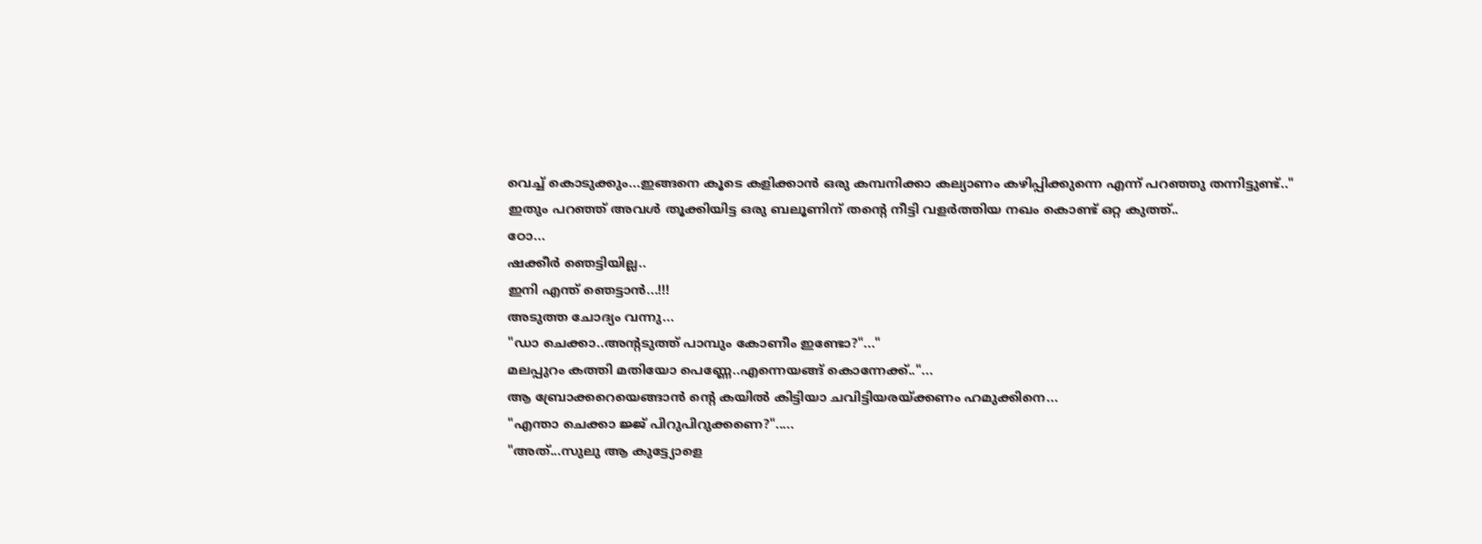വെച്ച് കൊടുക്കും...ഇങ്ങനെ കൂടെ കളിക്കാൻ ഒരു കമ്പനിക്കാ കല്യാണം കഴിപ്പിക്കുന്നെ എന്ന് പറഞ്ഞു തന്നിട്ടുണ്ട്.."
ഇതും പറഞ്ഞ് അവൾ തൂക്കിയിട്ട ഒരു ബലൂണിന് തന്റെ നീട്ടി വളർത്തിയ നഖം കൊണ്ട് ഒറ്റ കുത്ത്..
ഠോ...
ഷക്കീർ ഞെട്ടിയില്ല..
ഇനി എന്ത് ഞെട്ടാൻ...!!!
അടുത്ത ചോദ്യം വന്നു...
"ഡാ ചെക്കാ..അന്റടുത്ത് പാമ്പും കോണീം ഇണ്ടോ?"..."
മലപ്പുറം കത്തി മതിയോ പെണ്ണേ..എന്നെയങ്ങ് കൊന്നേക്ക്.."...
ആ ബ്രോക്കറെയെങ്ങാൻ ന്റെ കയിൽ കിട്ടിയാ ചവിട്ടിയരയ്ക്കണം ഹമുക്കിനെ...
"എന്താ ചെക്കാ ജ്ജ് പിറുപിറുക്കണെ?".....
"അത്...സുലു ആ കുട്ട്യോളെ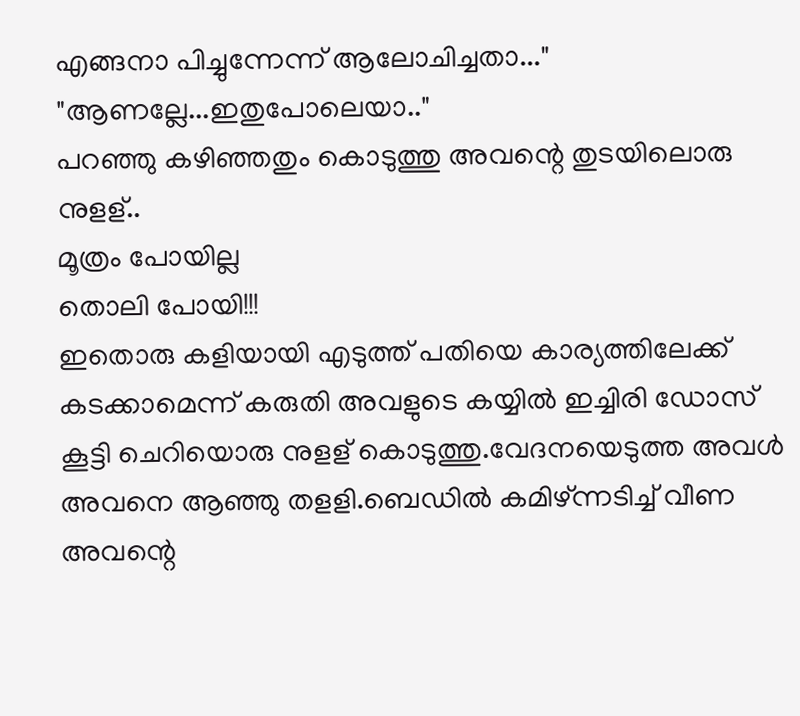എങ്ങനാ പിച്ചുന്നേന്ന് ആലോചിച്ചതാ..."
"ആണല്ലേ...ഇതുപോലെയാ.."
പറഞ്ഞു കഴിഞ്ഞതും കൊടുത്തു അവന്റെ തുടയിലൊരു നുളള്..
മൂത്രം പോയില്ല
തൊലി പോയി!!!
ഇതൊരു കളിയായി എടുത്ത് പതിയെ കാര്യത്തിലേക്ക് കടക്കാമെന്ന് കരുതി അവളുടെ കയ്യിൽ ഇച്ചിരി ഡോസ് കൂട്ടി ചെറിയൊരു നുളള് കൊടുത്തു.വേദനയെടുത്ത അവൾ അവനെ ആഞ്ഞു തളളി.ബെഡിൽ കമിഴ്ന്നടിച്ച് വീണ അവന്റെ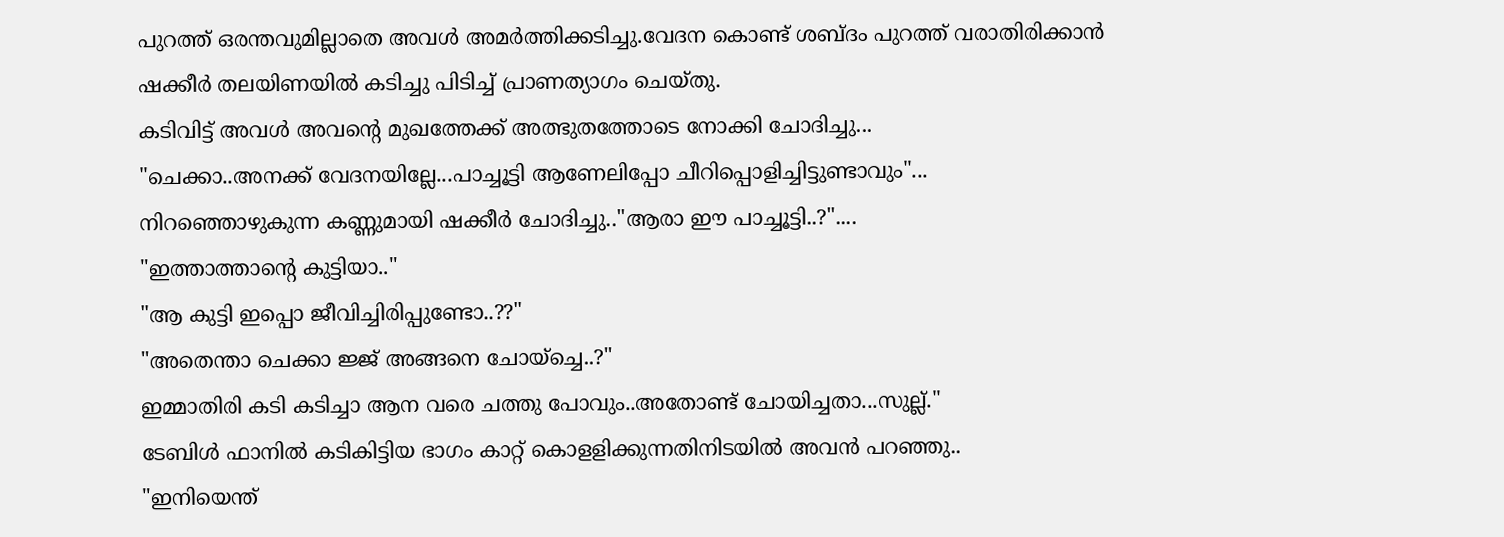പുറത്ത് ഒരന്തവുമില്ലാതെ അവൾ അമർത്തിക്കടിച്ചു.വേദന കൊണ്ട് ശബ്ദം പുറത്ത് വരാതിരിക്കാൻ ഷക്കീർ തലയിണയിൽ കടിച്ചു പിടിച്ച് പ്രാണത്യാഗം ചെയ്തു.
കടിവിട്ട് അവൾ അവന്റെ മുഖത്തേക്ക് അത്ഭുതത്തോടെ നോക്കി ചോദിച്ചു...
"ചെക്കാ..അനക്ക് വേദനയില്ലേ...പാച്ചൂട്ടി ആണേലിപ്പോ ചീറിപ്പൊളിച്ചിട്ടുണ്ടാവും"...
നിറഞ്ഞൊഴുകുന്ന കണ്ണുമായി ഷക്കീർ ചോദിച്ചു.."ആരാ ഈ പാച്ചൂട്ടി..?"....
"ഇത്താത്താന്റെ കുട്ടിയാ.."
"ആ കുട്ടി ഇപ്പൊ ജീവിച്ചിരിപ്പുണ്ടോ..??"
"അതെന്താ ചെക്കാ ജ്ജ് അങ്ങനെ ചോയ്ച്ചെ..?"
ഇമ്മാതിരി കടി കടിച്ചാ ആന വരെ ചത്തു പോവും..അതോണ്ട് ചോയിച്ചതാ...സുല്ല്."
ടേബിൾ ഫാനിൽ കടികിട്ടിയ ഭാഗം കാറ്റ് കൊളളിക്കുന്നതിനിടയിൽ അവൻ പറഞ്ഞു..
"ഇനിയെന്ത്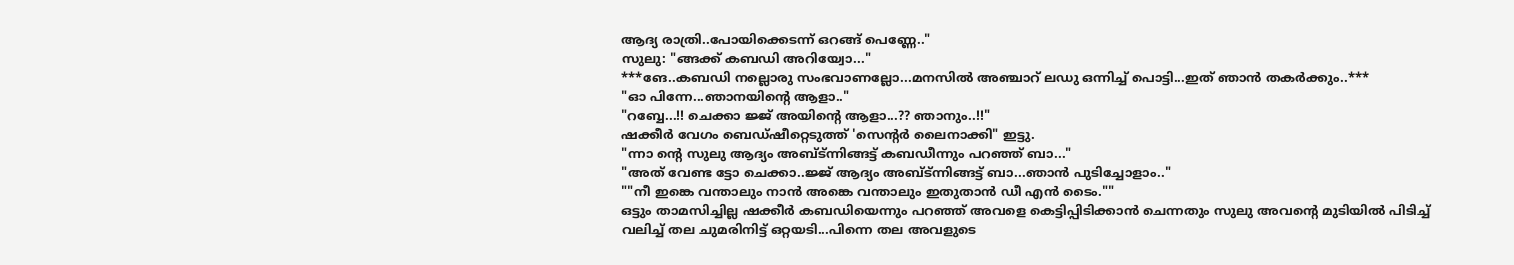ആദ്യ രാത്രി..പോയിക്കെടന്ന് ഒറങ്ങ് പെണ്ണേ.."
സുലു: "ങ്ങക്ക് കബഡി അറിയ്വോ..."
***ങേ..കബഡി നല്ലൊരു സംഭവാണല്ലോ...മനസിൽ അഞ്ചാറ് ലഡു ഒന്നിച്ച് പൊട്ടി...ഇത് ഞാൻ തകർക്കും..***
"ഓ പിന്നേ...ഞാനയിന്റെ ആളാ.."
"റബ്ബേ...!! ചെക്കാ ജ്ജ് അയിന്റെ ആളാ...?? ഞാനും..!!"
ഷക്കീർ വേഗം ബെഡ്ഷീറ്റെടുത്ത് 'സെന്റർ ലൈനാക്കി" ഇട്ടു.
"ന്നാ ന്റെ സുലു ആദ്യം അബ്ട്ന്നിങ്ങട്ട് കബഡീന്നും പറഞ്ഞ് ബാ..."
"അത് വേണ്ട ട്ടോ ചെക്കാ..ജ്ജ് ആദ്യം അബ്ട്ന്നിങ്ങട്ട് ബാ...ഞാൻ പുടിച്ചോളാം.."
""നീ ഇങ്കെ വന്താലും നാൻ അങ്കെ വന്താലും ഇതുതാൻ ഡീ എൻ ടൈം.""
ഒട്ടും താമസിച്ചില്ല ഷക്കീർ കബഡിയെന്നും പറഞ്ഞ് അവളെ കെട്ടിപ്പിടിക്കാൻ ചെന്നതും സുലു അവന്റെ മുടിയിൽ പിടിച്ച് വലിച്ച് തല ചുമരിനിട്ട് ഒറ്റയടി...പിന്നെ തല അവളുടെ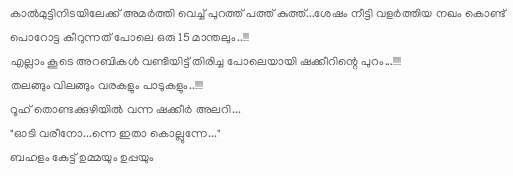കാൽമുട്ടിനിടയിലേക്ക് അമർത്തി വെച്ച് പുറത്ത് പത്ത് കുത്ത്...ശേഷം നീട്ടി വളർത്തിയ നഖം കൊണ്ട് പൊറോട്ട കീറുന്നത് പോലെ ഒരു 15 മാന്തലും..!!!
എല്ലാം കൂടെ അറബികൾ വണ്ടിയിട്ട് തിരിച്ച പോലെയായി ഷക്കീറിന്റെ പുറം...!!!!
തലങ്ങും വിലങ്ങും വരകളും പാടുകളും..!!!!
റൂഹ് തൊണ്ടക്കുഴിയിൽ വന്ന ഷക്കീർ അലറി...
"ഓടി വരീനോ...ന്നെ ഇതാ കൊല്ലുന്നേ..."
ബഹളം കേട്ട് ഉമ്മയും ഉപ്പയും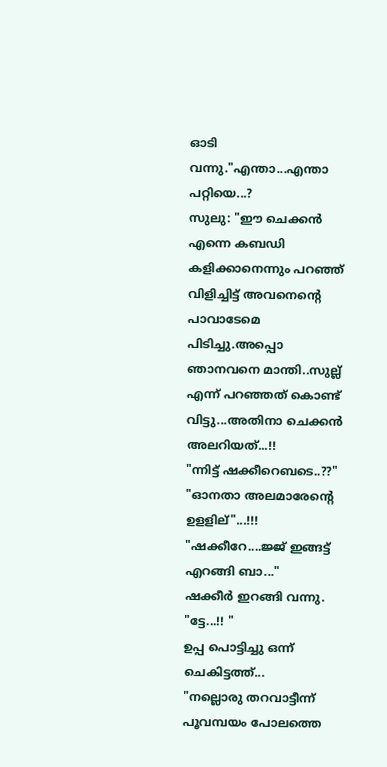ഓടി വന്നു."എന്താ...എന്താ പറ്റിയെ...?
സുലു: "ഈ ചെക്കൻ എന്നെ കബഡി കളിക്കാനെന്നും പറഞ്ഞ് വിളിച്ചിട്ട് അവനെന്റെ പാവാടേമെ പിടിച്ചു.അപ്പൊ ഞാനവനെ മാന്തി..സുല്ല് എന്ന് പറഞ്ഞത് കൊണ്ട് വിട്ടു...അതിനാ ചെക്കൻ അലറിയത്...!!
"ന്നിട്ട് ഷക്കീറെബടെ..??"
"ഓനതാ അലമാരേന്റെ ഉളളില്"...!!!
"ഷക്കീറേ....ജ്ജ് ഇങ്ങട്ട് എറങ്ങി ബാ..."
ഷക്കീർ ഇറങ്ങി വന്നു.
"ട്ടേ...!! "
ഉപ്പ പൊട്ടിച്ചു ഒന്ന് ചെകിട്ടത്ത്...
"നല്ലൊരു തറവാട്ടീന്ന് പൂവമ്പയം പോലത്തെ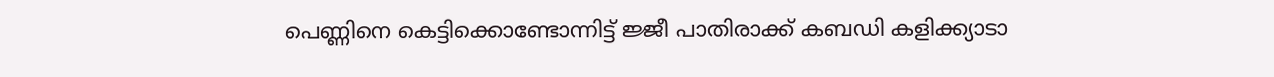പെണ്ണിനെ കെട്ടിക്കൊണ്ടോന്നിട്ട് ജ്ജീ പാതിരാക്ക് കബഡി കളിക്ക്യാടാ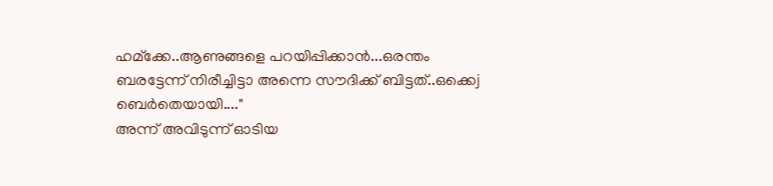ഹമ്ക്കേ..ആണുങ്ങളെ പറയിപ്പിക്കാൻ...ഒരന്തം ബരട്ടേന്ന് നിരീച്ചിട്ടാ അന്നെ സൗദിക്ക് ബിട്ടത്..ഒക്കെj ബെർതെയായി...."
അന്ന് അവിടുന്ന് ഓടിയ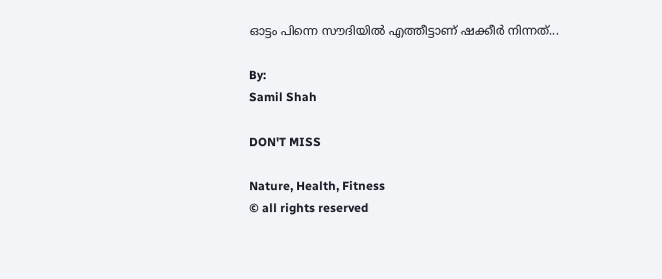ഓട്ടം പിന്നെ സൗദിയിൽ എത്തീട്ടാണ് ഷക്കീര്‍ നിന്നത്...

By:
Samil Shah

DON'T MISS

Nature, Health, Fitness
© all rights reserved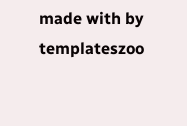made with by templateszoo